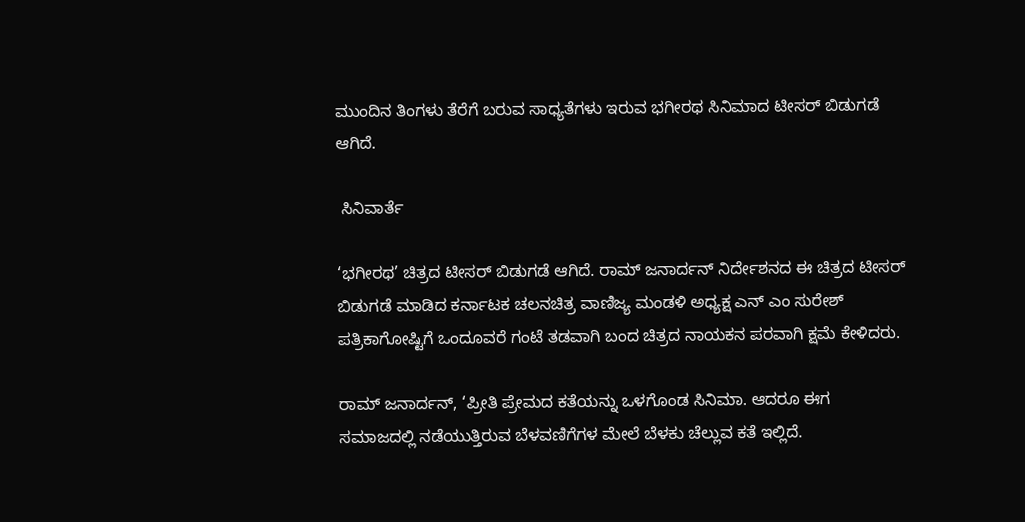ಮುಂದಿನ ತಿಂಗಳು ತೆರೆಗೆ ಬರುವ ಸಾಧ್ಯತೆಗಳು ಇರುವ ಭಗೀರಥ ಸಿನಿಮಾದ ಟೀಸರ್ ಬಿಡುಗಡೆ ಆಗಿದೆ.

 ಸಿನಿವಾರ್ತೆ

‘ಭಗೀರಥ’ ಚಿತ್ರದ ಟೀಸರ್‌ ಬಿಡುಗಡೆ ಆಗಿದೆ. ರಾಮ್ ಜನಾರ್ದನ್‌ ನಿರ್ದೇಶನದ ಈ ಚಿತ್ರದ ಟೀಸರ್‌ ಬಿಡುಗಡೆ ಮಾಡಿದ ಕರ್ನಾಟಕ ಚಲನಚಿತ್ರ ವಾಣಿಜ್ಯ ಮಂಡಳಿ ಅಧ್ಯಕ್ಷ ಎನ್‌ ಎಂ ಸುರೇಶ್‌ ಪತ್ರಿಕಾಗೋಷ್ಟಿಗೆ ಒಂದೂವರೆ ಗಂಟೆ ತಡವಾಗಿ ಬಂದ ಚಿತ್ರದ ನಾಯಕನ ಪರವಾಗಿ ಕ್ಷಮೆ ಕೇಳಿದರು.

ರಾಮ್‌ ಜನಾರ್ದನ್‌, ‘ಪ್ರೀತಿ ಪ್ರೇಮದ ಕತೆಯನ್ನು ಒಳಗೊಂಡ ಸಿನಿಮಾ. ಆದರೂ ಈಗ ಸಮಾಜದಲ್ಲಿ ನಡೆಯುತ್ತಿರುವ ಬೆಳವಣಿಗೆಗಳ ಮೇಲೆ ಬೆಳಕು ಚೆಲ್ಲುವ ಕತೆ ಇಲ್ಲಿದೆ.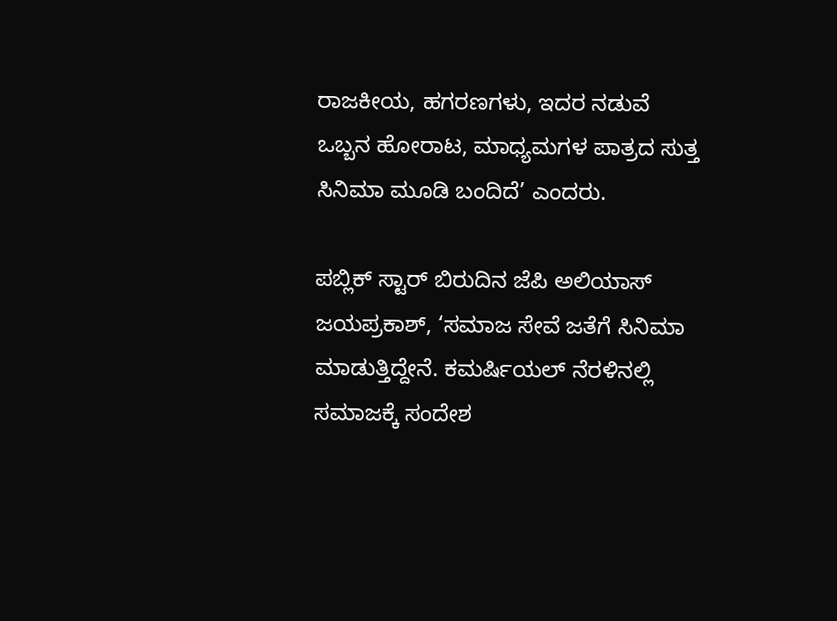ರಾಜಕೀಯ, ಹಗರಣಗಳು, ಇದರ ನಡುವೆ ಒಬ್ಬನ ಹೋರಾಟ, ಮಾಧ್ಯಮಗಳ ಪಾತ್ರದ ಸುತ್ತ ಸಿನಿಮಾ ಮೂಡಿ ಬಂದಿದೆ’ ಎಂದರು.

ಪಬ್ಲಿಕ್‌ ಸ್ಟಾರ್‌ ಬಿರುದಿನ ಜೆಪಿ ಅಲಿಯಾಸ್‌ ಜಯಪ್ರಕಾಶ್‌, ‘ಸಮಾಜ ಸೇವೆ ಜತೆಗೆ ಸಿನಿಮಾ ಮಾಡುತ್ತಿದ್ದೇನೆ. ಕಮರ್ಷಿಯಲ್ ನೆರಳಿನಲ್ಲಿ ಸಮಾಜಕ್ಕೆ ಸಂದೇಶ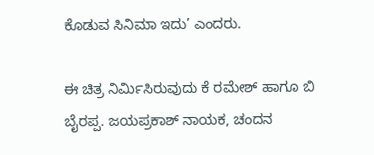ಕೊಡುವ ಸಿನಿಮಾ ಇದು’ ಎಂದರು.

ಈ ಚಿತ್ರ ನಿರ್ಮಿಸಿರುವುದು ಕೆ ರಮೇಶ್‌ ಹಾಗೂ ಬಿ ಬೈರಪ್ಪ. ಜಯಪ್ರಕಾಶ್‌ ನಾಯಕ, ಚಂದನ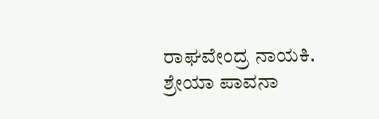ರಾಘವೇಂದ್ರ ನಾಯಕಿ. ಶ್ರೇಯಾ ಪಾವನಾ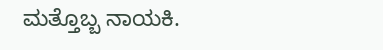ಮತ್ತೊಬ್ಬ ನಾಯಕಿ.